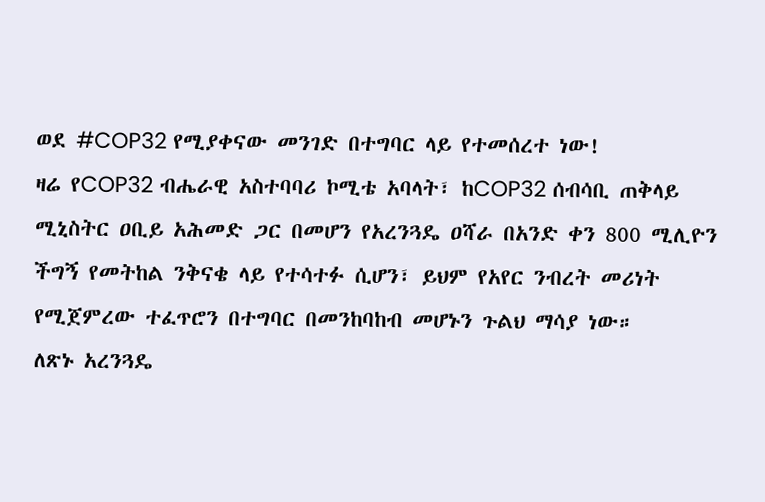ወደ #COP32 የሚያቀናው መንገድ በተግባር ላይ የተመሰረተ ነው!
ዛሬ የCOP32 ብሔራዊ አስተባባሪ ኮሚቴ አባላት፣ ከCOP32 ሰብሳቢ ጠቅላይ ሚኒስትር ዐቢይ አሕመድ ጋር በመሆን የአረንጓዴ ዐሻራ በአንድ ቀን 800 ሚሊዮን ችግኝ የመትከል ንቅናቄ ላይ የተሳተፉ ሲሆን፣ ይህም የአየር ንብረት መሪነት የሚጀምረው ተፈጥሮን በተግባር በመንከባከብ መሆኑን ጉልህ ማሳያ ነው።
ለጽኑ አረንጓዴ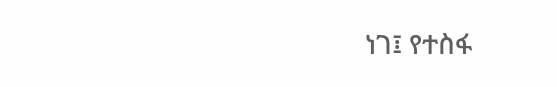ነገ፤ የተስፋ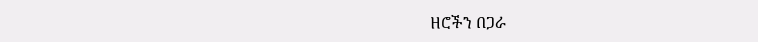ዘሮችን በጋራ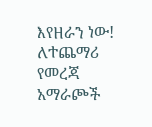እየዘራን ነው!
ለተጨማሪ የመረጃ አማራጮች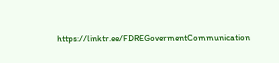https://linktr.ee/FDREGovermentCommunication